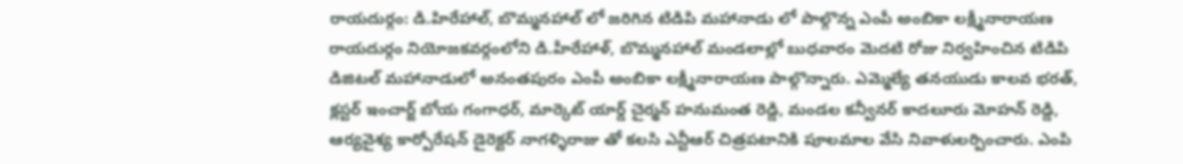రాయదుర్గం: డి.హిరేహాల్, బొమ్మనహాల్ లో జరిగిన టిడిపి మహానాడు లో పాల్గొన్న ఎంపీ అంబికా లక్ష్మీనారాయణ
రాయదుర్గం నియోజకవర్గంలోని డి.హీరేహాళ్, బొమ్మనహాల్ మండలాల్లో బుధవారం మెదటి రోజు నిర్వహించిన టిడిపి డిజిటల్ మహానాడులో అనంతపురం ఎంపీ అంబికా లక్ష్మీనారాయణ పాల్గొన్నారు. ఎమ్మెల్యే తనయుడు కాలవ భరత్, క్లస్టర్ ఇంచార్జ్ బోయ గంగాధర్, మార్కెట్ యార్డ్ చైర్మన్ హనుమంత రెడ్డి, మండల కన్వీనర్ కాదలూరు మోహన్ రెడ్డి, ఆర్యవైశ్య కార్పోరేషన్ డైరెక్టర్ నాగళ్ళిరాజు తో కలసి ఎన్టీఆర్ చిత్రపటానికి పూలమాల వేసి నివాళులర్పించారు. ఎంపి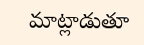మాట్లాడుతూ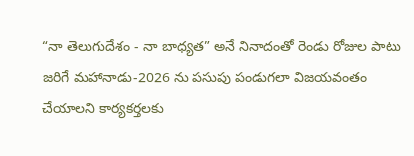“నా తెలుగుదేశం - నా బాధ్యత” అనే నినాదంతో రెండు రోజుల పాటు జరిగే మహానాడు-2026 ను పసుపు పండుగలా విజయవంతం చేయాలని కార్యకర్తలకు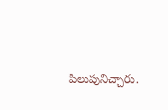పిలుపునిచ్చారు.